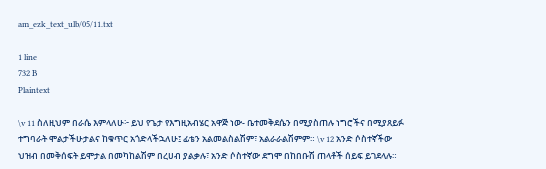am_ezk_text_ulb/05/11.txt

1 line
732 B
Plaintext

\v 11 ስለዚህም በራሴ እምላለሁ፦ ይህ የጌታ የእግዚአብሄር አዋጅ ነው- ቤተመቅደሴን በሚያስጠሉ ነግሮችና በሚያጸይፉ ተግባራት ሞልታችሁታልና ከቁጥር አጎድላችኋለሁ፤ ፊቴን አልመልስልሽም፣ አልራራልሽምም። \v 12 አንድ ሶስተኛችው ህዝብ በመቅሰፍት ይሞታል በመካከልሽም በረሀብ ያልቃሉ፣ አንድ ሶስተኛው ደግሞ በከበቡሽ ጠላቶች ሰይፍ ይገደላሉ።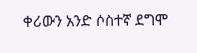ቀሪውን አንድ ሶስተኛ ደግሞ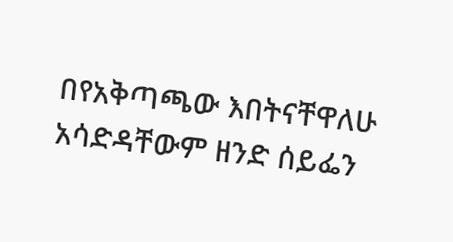በየአቅጣጫው እበትናቸዋለሁ አሳድዳቸውም ዘንድ ሰይፌን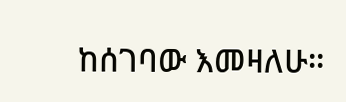ከሰገባው እመዛለሁ።